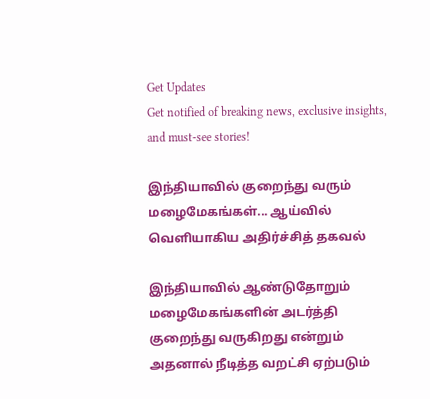Get Updates
Get notified of breaking news, exclusive insights, and must-see stories!

இந்தியாவில் குறைந்து வரும் மழைமேகங்கள்... ஆய்வில் வெளியாகிய அதிர்ச்சித் தகவல்

இந்தியாவில் ஆண்டுதோறும் மழைமேகங்களின் அடர்த்தி குறைந்து வருகிறது என்றும் அதனால் நீடித்த வறட்சி ஏற்படும்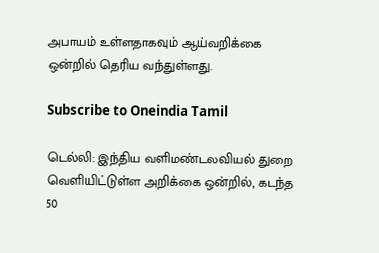அபாயம் உள்ளதாகவும் ஆய்வறிக்கை ஒன்றில் தெரிய வந்துள்ளது.

Subscribe to Oneindia Tamil

டெல்லி: இந்திய வளிமண்டலவியல் துறை வெளியிட்டுள்ள அறிக்கை ஒன்றில், கடந்த 50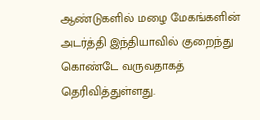ஆண்டுகளில் மழை மேகங்களின் அடர்த்தி இந்தியாவில் குறைந்து கொண்டே வருவதாகத் தெரிவித்துள்ளது.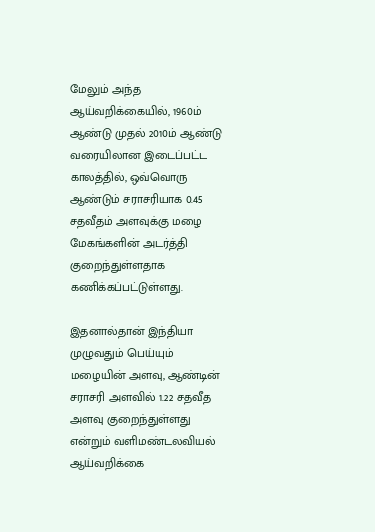மேலும் அந்த ஆய்வறிக்கையில், 1960ம் ஆண்டு முதல் 2010ம் ஆண்டு வரையிலான இடைப்பட்ட காலத்தில், ஒவ்வொரு ஆண்டும் சராசரியாக 0.45 சதவீதம் அளவுக்கு மழை மேகங்களின் அடர்த்தி குறைந்துள்ளதாக கணிக்கப்பட்டுள்ளது.

இதனால்தான் இந்தியா முழுவதும் பெய்யும் மழையின் அளவு, ஆண்டின் சராசரி அளவில் 1.22 சதவீத அளவு குறைந்துள்ளது என்றும் வளிமண்டலவியல் ஆய்வறிக்கை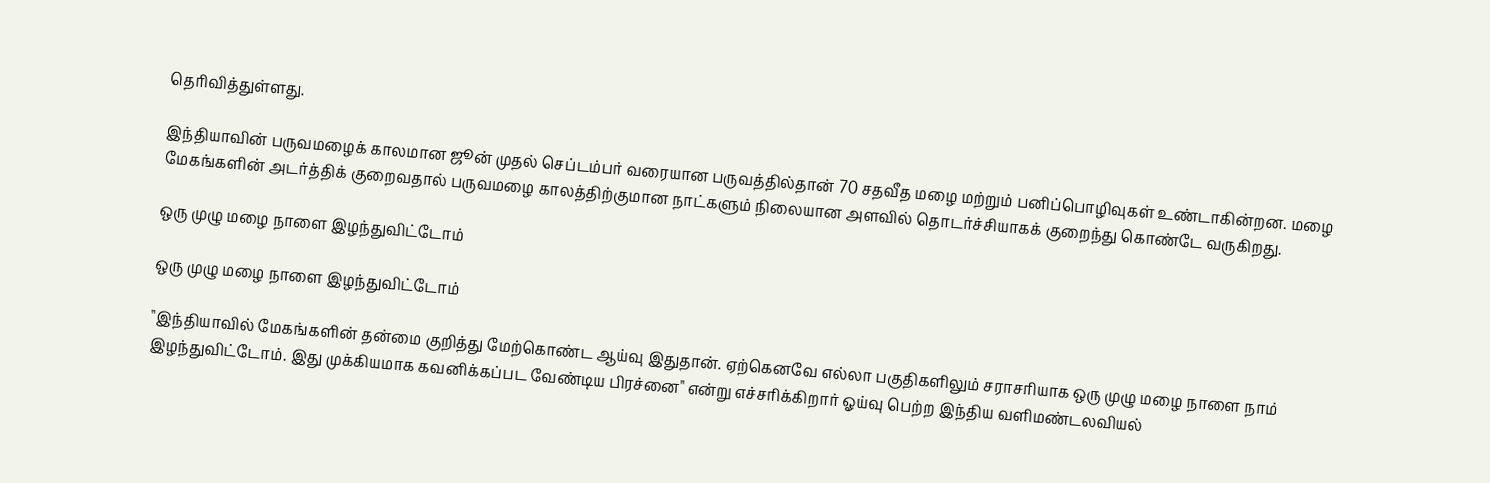தெரிவித்துள்ளது.

இந்தியாவின் பருவமழைக் காலமான ஜூன் முதல் செப்டம்பர் வரையான பருவத்தில்தான் 70 சதவீத மழை மற்றும் பனிப்பொழிவுகள் உண்டாகின்றன. மழை மேகங்களின் அடர்த்திக் குறைவதால் பருவமழை காலத்திற்குமான நாட்களும் நிலையான அளவில் தொடர்ச்சியாகக் குறைந்து கொண்டே வருகிறது.

ஒரு முழு மழை நாளை இழந்துவிட்டோம்

ஒரு முழு மழை நாளை இழந்துவிட்டோம்

"இந்தியாவில் மேகங்களின் தன்மை குறித்து மேற்கொண்ட ஆய்வு இதுதான். ஏற்கெனவே எல்லா பகுதிகளிலும் சராசரியாக ஒரு முழு மழை நாளை நாம் இழந்துவிட்டோம். இது முக்கியமாக கவனிக்கப்பட வேண்டிய பிரச்னை" என்று எச்சரிக்கிறார் ஓய்வு பெற்ற இந்திய வளிமண்டலவியல்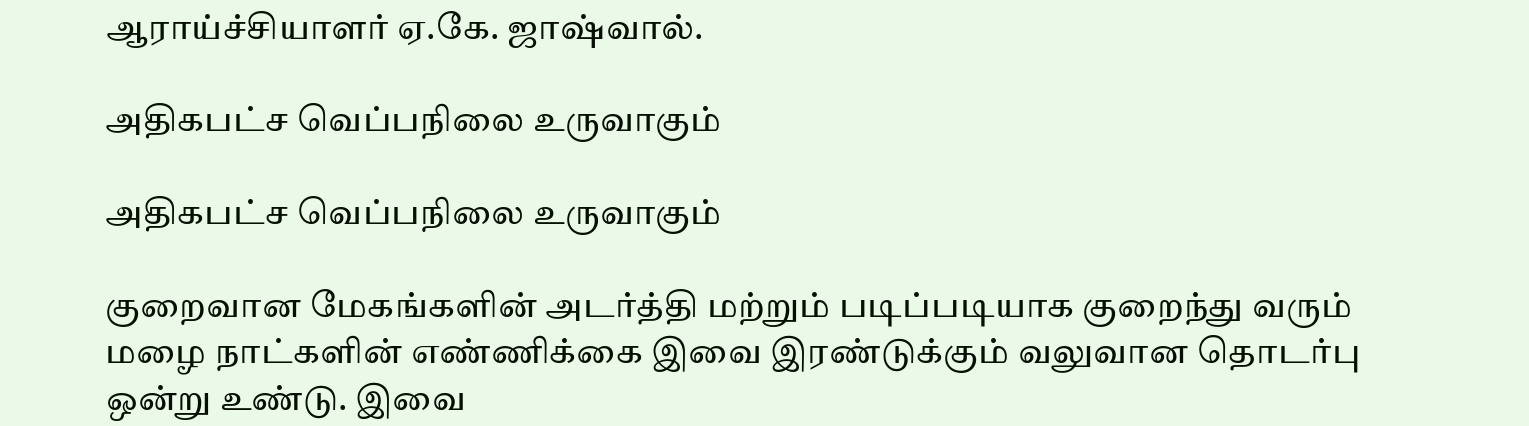ஆராய்ச்சியாளர் ஏ.கே. ஜாஷ்வால்.

அதிகபட்ச வெப்பநிலை உருவாகும்

அதிகபட்ச வெப்பநிலை உருவாகும்

குறைவான மேகங்களின் அடர்த்தி மற்றும் படிப்படியாக குறைந்து வரும் மழை நாட்களின் எண்ணிக்கை இவை இரண்டுக்கும் வலுவான தொடர்பு ஒன்று உண்டு. இவை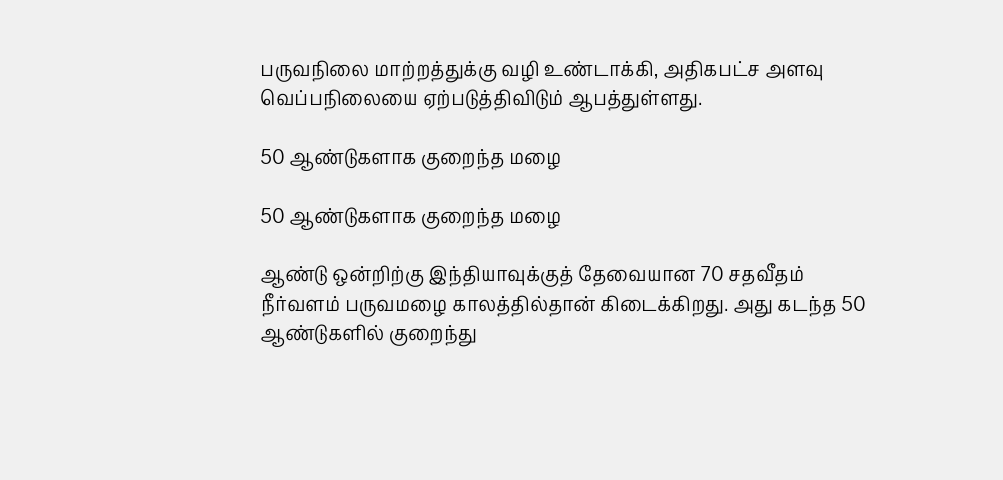பருவநிலை மாற்றத்துக்கு வழி உண்டாக்கி, அதிகபட்ச அளவு வெப்பநிலையை ஏற்படுத்திவிடும் ஆபத்துள்ளது.

50 ஆண்டுகளாக குறைந்த மழை

50 ஆண்டுகளாக குறைந்த மழை

ஆண்டு ஒன்றிற்கு இந்தியாவுக்குத் தேவையான 70 சதவீதம் நீர்வளம் பருவமழை காலத்தில்தான் கிடைக்கிறது. அது கடந்த 50 ஆண்டுகளில் குறைந்து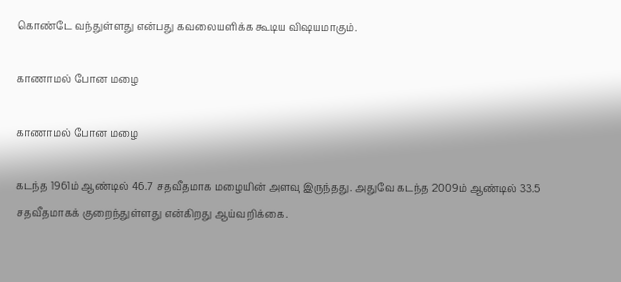கொண்டே வந்துள்ளது என்பது கவலையளிக்க கூடிய விஷயமாகும்.

காணாமல் போன மழை

காணாமல் போன மழை

கடந்த 1961ம் ஆண்டில் 46.7 சதவீதமாக மழையின் அளவு இருந்தது. அதுவே கடந்த 2009ம் ஆண்டில் 33.5 சதவீதமாகக் குறைந்துள்ளது என்கிறது ஆய்வறிக்கை.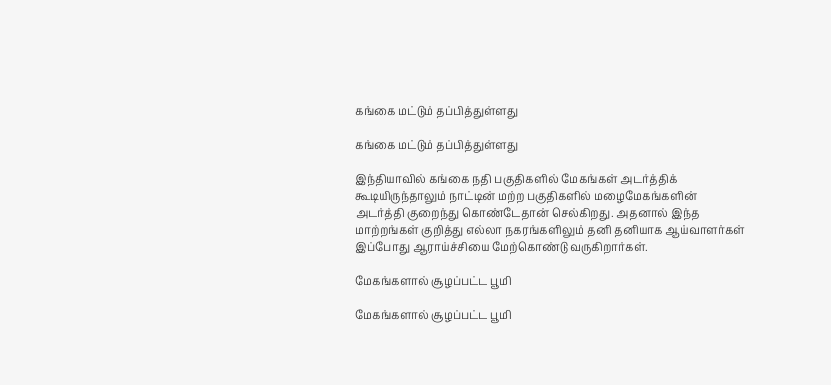கங்கை மட்டும் தப்பித்துள்ளது

கங்கை மட்டும் தப்பித்துள்ளது

இந்தியாவில் கங்கை நதி பகுதிகளில் மேகங்கள் அடர்த்திக் கூடியிருந்தாலும் நாட்டின் மற்ற பகுதிகளில் மழைமேகங்களின் அடர்த்தி குறைந்து கொண்டேதான் செல்கிறது. அதனால் இந்த மாற்றங்கள் குறித்து எல்லா நகரங்களிலும் தனி தனியாக ஆய்வாளர்கள் இப்போது ஆராய்ச்சியை மேற்கொண்டு வருகிறார்கள்.

மேகங்களால் சூழப்பட்ட பூமி

மேகங்களால் சூழப்பட்ட பூமி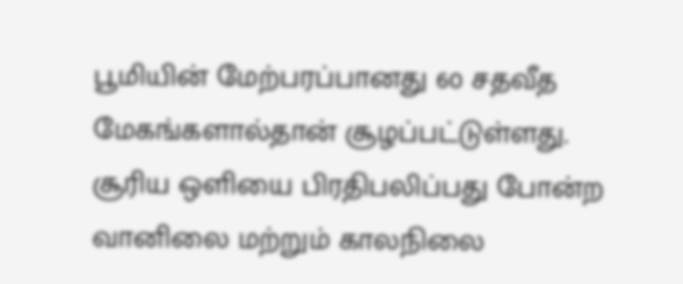பூமியின் மேற்பரப்பானது 60 சதவீத மேகங்களால்தான் சூழப்பட்டுள்ளது. சூரிய ஒளியை பிரதிபலிப்பது போன்ற வானிலை மற்றும் காலநிலை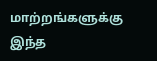மாற்றங்களுக்கு இந்த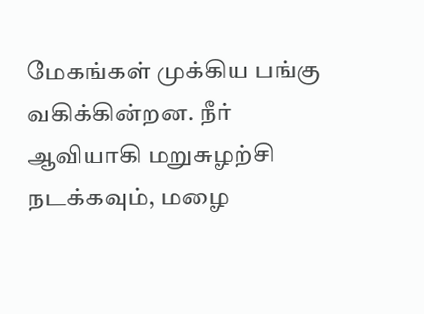மேகங்கள் முக்கிய பங்கு வகிக்கின்றன. நீர் ஆவியாகி மறுசுழற்சி நடக்கவும், மழை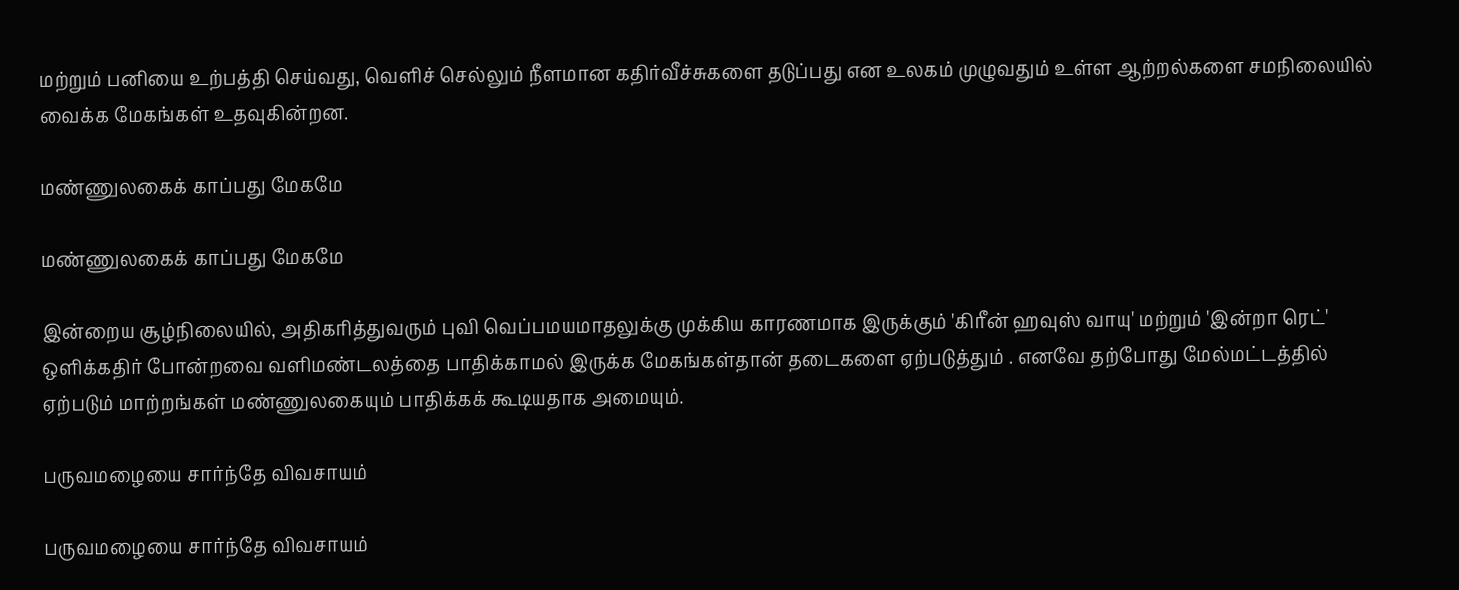மற்றும் பனியை உற்பத்தி செய்வது, வெளிச் செல்லும் நீளமான கதிர்வீச்சுகளை தடுப்பது என உலகம் முழுவதும் உள்ள ஆற்றல்களை சமநிலையில் வைக்க மேகங்கள் உதவுகின்றன.

மண்ணுலகைக் காப்பது மேகமே

மண்ணுலகைக் காப்பது மேகமே

இன்றைய சூழ்நிலையில், அதிகரித்துவரும் புவி வெப்பமயமாதலுக்கு முக்கிய காரணமாக இருக்கும் 'கிரீன் ஹவுஸ் வாயு' மற்றும் 'இன்றா ரெட்' ஒளிக்கதிர் போன்றவை வளிமண்டலத்தை பாதிக்காமல் இருக்க மேகங்கள்தான் தடைகளை ஏற்படுத்தும் . எனவே தற்போது மேல்மட்டத்தில் ஏற்படும் மாற்றங்கள் மண்ணுலகையும் பாதிக்கக் கூடியதாக அமையும்.

பருவமழையை சார்ந்தே விவசாயம்

பருவமழையை சார்ந்தே விவசாயம்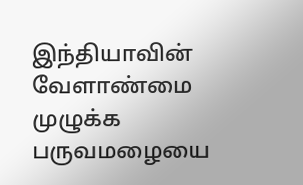இந்தியாவின் வேளாண்மை முழுக்க பருவமழையை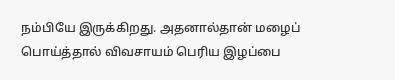நம்பியே இருக்கிறது. அதனால்தான் மழைப் பொய்த்தால் விவசாயம் பெரிய இழப்பை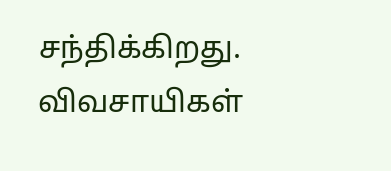சந்திக்கிறது. விவசாயிகள்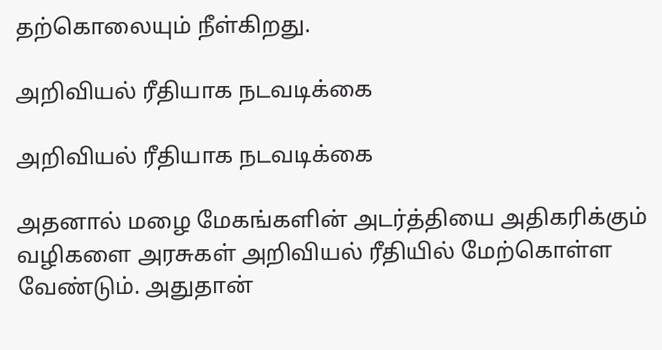தற்கொலையும் நீள்கிறது.

அறிவியல் ரீதியாக நடவடிக்கை

அறிவியல் ரீதியாக நடவடிக்கை

அதனால் மழை மேகங்களின் அடர்த்தியை அதிகரிக்கும் வழிகளை அரசுகள் அறிவியல் ரீதியில் மேற்கொள்ள வேண்டும். அதுதான்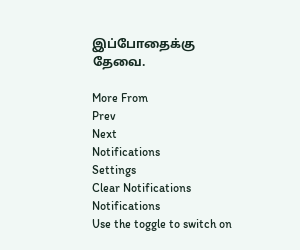இப்போதைக்கு தேவை.

More From
Prev
Next
Notifications
Settings
Clear Notifications
Notifications
Use the toggle to switch on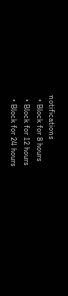notifications
  • Block for 8 hours
  • Block for 12 hours
  • Block for 24 hours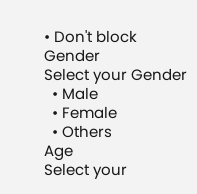• Don't block
Gender
Select your Gender
  • Male
  • Female
  • Others
Age
Select your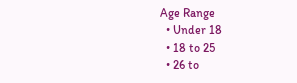Age Range
  • Under 18
  • 18 to 25
  • 26 to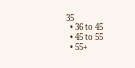35
  • 36 to 45
  • 45 to 55
  • 55+